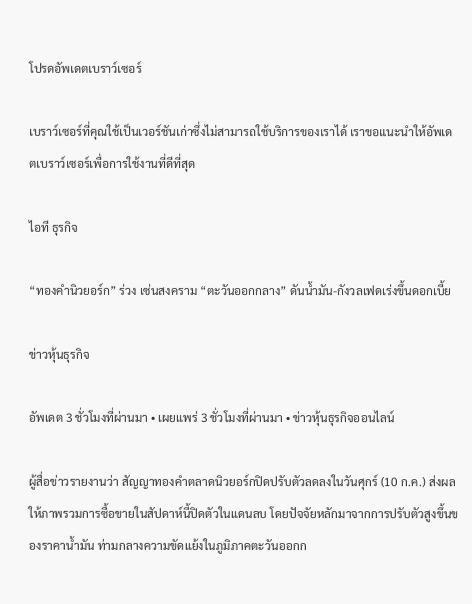โปรดอัพเดตเบราว์เซอร์

เบราว์เซอร์ที่คุณใช้เป็นเวอร์ชันเก่าซึ่งไม่สามารถใช้บริการของเราได้ เราขอแนะนำให้อัพเดตเบราว์เซอร์เพื่อการใช้งานที่ดีที่สุด

ไอที ธุรกิจ

“ทองคำนิวยอร์ก” ร่วง เซ่นสงคราม “ตะวันออกกลาง” ดันน้ำมัน-กังวลเฟดเร่งขึ้นดอกเบี้ย

ข่าวหุ้นธุรกิจ

อัพเดต 3 ชั่วโมงที่ผ่านมา • เผยแพร่ 3 ชั่วโมงที่ผ่านมา • ข่าวหุ้นธุรกิจออนไลน์

ผู้สื่อข่าวรายงานว่า สัญญาทองคำตลาดนิวยอร์กปิดปรับตัวลดลงในวันศุกร์ (10 ก.ค.) ส่งผลให้ภาพรวมการซื้อขายในสัปดาห์นี้ปิดตัวในแดนลบ โดยปัจจัยหลักมาจากการปรับตัวสูงขึ้นของราคาน้ำมัน ท่ามกลางความขัดแย้งในภูมิภาคตะวันออกก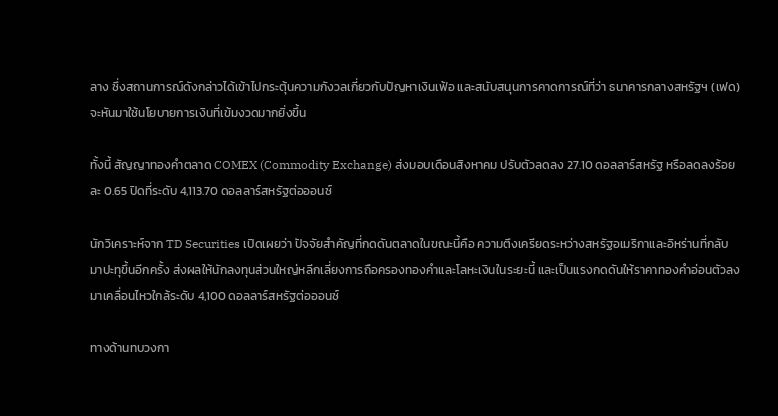ลาง ซึ่งสถานการณ์ดังกล่าวได้เข้าไปกระตุ้นความกังวลเกี่ยวกับปัญหาเงินเฟ้อ และสนับสนุนการคาดการณ์ที่ว่า ธนาคารกลางสหรัฐฯ (เฟด) จะหันมาใช้นโยบายการเงินที่เข้มงวดมากยิ่งขึ้น

ทั้งนี้ สัญญาทองคำตลาด COMEX (Commodity Exchange) ส่งมอบเดือนสิงหาคม ปรับตัวลดลง 27.10 ดอลลาร์สหรัฐ หรือลดลงร้อยละ 0.65 ปิดที่ระดับ 4,113.70 ดอลลาร์สหรัฐต่อออนซ์

นักวิเคราะห์จาก TD Securities เปิดเผยว่า ปัจจัยสำคัญที่กดดันตลาดในขณะนี้คือ ความตึงเครียดระหว่างสหรัฐอเมริกาและอิหร่านที่กลับมาปะทุขึ้นอีกครั้ง ส่งผลให้นักลงทุนส่วนใหญ่หลีกเลี่ยงการถือครองทองคำและโลหะเงินในระยะนี้ และเป็นแรงกดดันให้ราคาทองคำอ่อนตัวลงมาเคลื่อนไหวใกล้ระดับ 4,100 ดอลลาร์สหรัฐต่อออนซ์

ทางด้านทบวงกา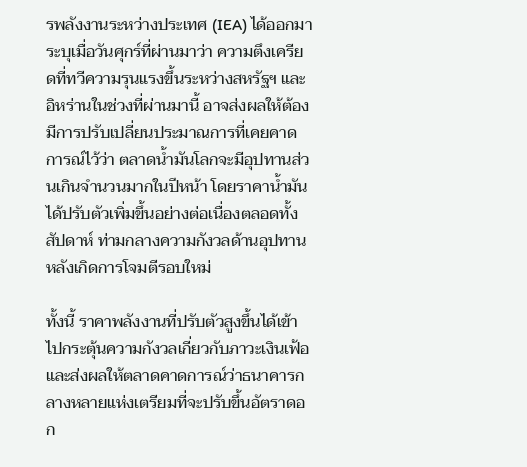รพลังงานระหว่างประเทศ (IEA) ได้ออกมาระบุเมื่อวันศุกร์ที่ผ่านมาว่า ความตึงเครียดที่ทวีความรุนแรงขึ้นระหว่างสหรัฐฯ และอิหร่านในช่วงที่ผ่านมานี้ อาจส่งผลให้ต้องมีการปรับเปลี่ยนประมาณการที่เคยคาดการณ์ไว้ว่า ตลาดน้ำมันโลกจะมีอุปทานส่วนเกินจำนวนมากในปีหน้า โดยราคาน้ำมันได้ปรับตัวเพิ่มขึ้นอย่างต่อเนื่องตลอดทั้งสัปดาห์ ท่ามกลางความกังวลด้านอุปทานหลังเกิดการโจมตีรอบใหม่

ทั้งนี้ ราคาพลังงานที่ปรับตัวสูงขึ้นได้เข้าไปกระตุ้นความกังวลเกี่ยวกับภาวะเงินเฟ้อ และส่งผลให้ตลาดคาดการณ์ว่าธนาคารกลางหลายแห่งเตรียมที่จะปรับขึ้นอัตราดอก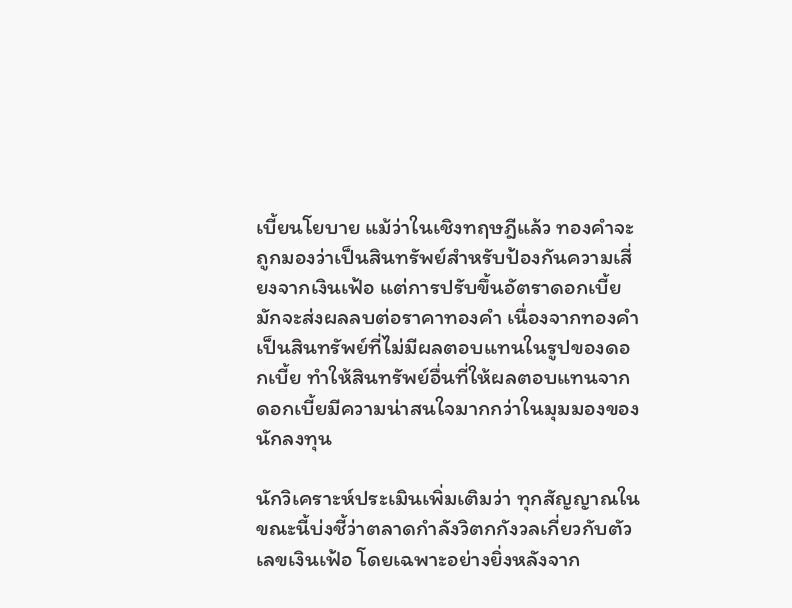เบี้ยนโยบาย แม้ว่าในเชิงทฤษฎีแล้ว ทองคำจะถูกมองว่าเป็นสินทรัพย์สำหรับป้องกันความเสี่ยงจากเงินเฟ้อ แต่การปรับขึ้นอัตราดอกเบี้ยมักจะส่งผลลบต่อราคาทองคำ เนื่องจากทองคำเป็นสินทรัพย์ที่ไม่มีผลตอบแทนในรูปของดอกเบี้ย ทำให้สินทรัพย์อื่นที่ให้ผลตอบแทนจากดอกเบี้ยมีความน่าสนใจมากกว่าในมุมมองของนักลงทุน

นักวิเคราะห์ประเมินเพิ่มเติมว่า ทุกสัญญาณในขณะนี้บ่งชี้ว่าตลาดกำลังวิตกกังวลเกี่ยวกับตัวเลขเงินเฟ้อ โดยเฉพาะอย่างยิ่งหลังจาก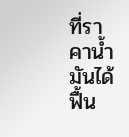ที่ราคาน้ำมันได้ฟื้น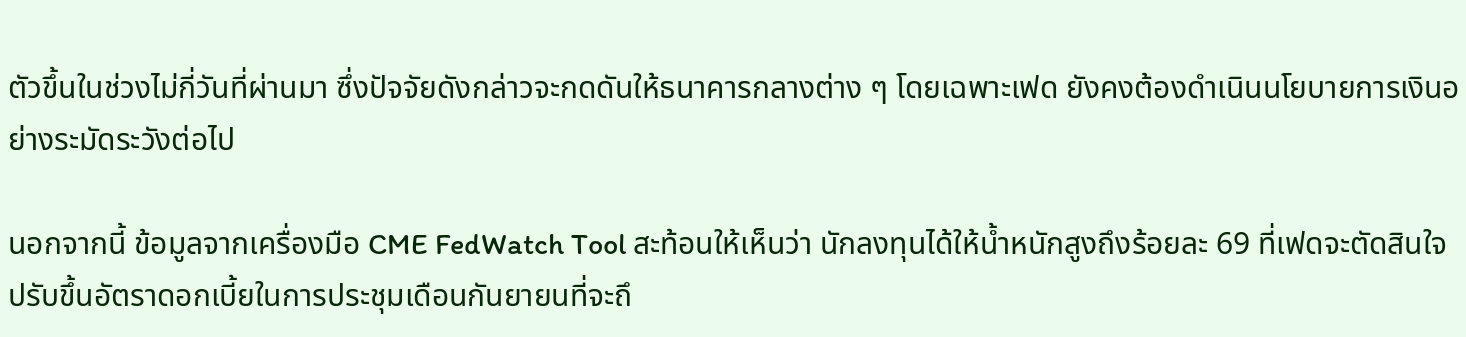ตัวขึ้นในช่วงไม่กี่วันที่ผ่านมา ซึ่งปัจจัยดังกล่าวจะกดดันให้ธนาคารกลางต่าง ๆ โดยเฉพาะเฟด ยังคงต้องดำเนินนโยบายการเงินอย่างระมัดระวังต่อไป

นอกจากนี้ ข้อมูลจากเครื่องมือ CME FedWatch Tool สะท้อนให้เห็นว่า นักลงทุนได้ให้น้ำหนักสูงถึงร้อยละ 69 ที่เฟดจะตัดสินใจปรับขึ้นอัตราดอกเบี้ยในการประชุมเดือนกันยายนที่จะถึ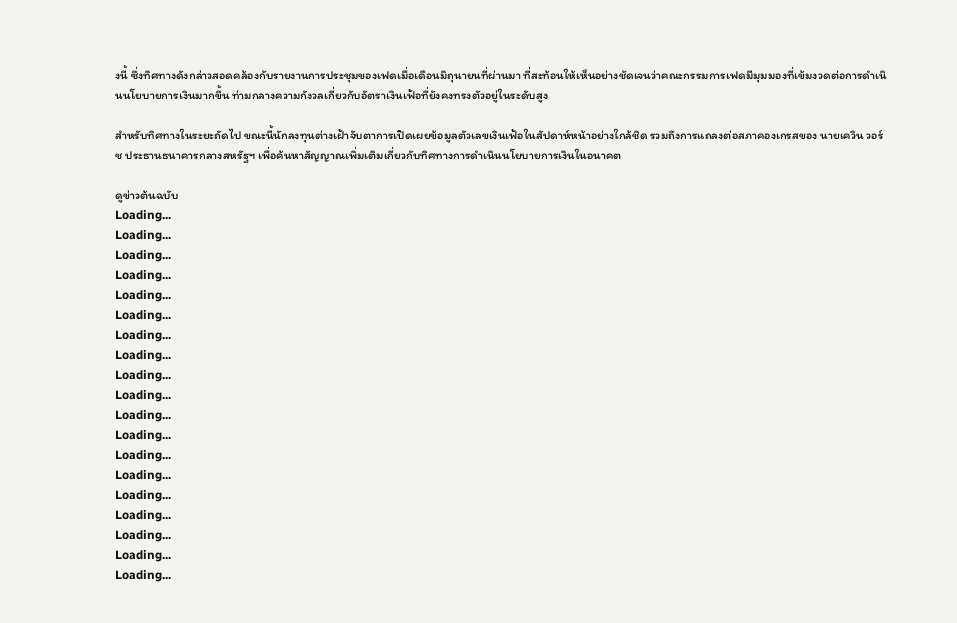งนี้ ซึ่งทิศทางดังกล่าวสอดคล้องกับรายงานการประชุมของเฟดเมื่อเดือนมิถุนายนที่ผ่านมา ที่สะท้อนให้เห็นอย่างชัดเจนว่าคณะกรรมการเฟดมีมุมมองที่เข้มงวดต่อการดำเนินนโยบายการเงินมากขึ้น ท่ามกลางความกังวลเกี่ยวกับอัตราเงินเฟ้อที่ยังคงทรงตัวอยู่ในระดับสูง

สำหรับทิศทางในระยะถัดไป ขณะนี้นักลงทุนต่างเฝ้าจับตาการเปิดเผยข้อมูลตัวเลขเงินเฟ้อในสัปดาห์หน้าอย่างใกล้ชิด รวมถึงการแถลงต่อสภาคองเกรสของ นายเควิน วอร์ช ประธานธนาคารกลางสหรัฐฯ เพื่อค้นหาสัญญาณเพิ่มเติมเกี่ยวกับทิศทางการดำเนินนโยบายการเงินในอนาคต

ดูข่าวต้นฉบับ
Loading...
Loading...
Loading...
Loading...
Loading...
Loading...
Loading...
Loading...
Loading...
Loading...
Loading...
Loading...
Loading...
Loading...
Loading...
Loading...
Loading...
Loading...
Loading...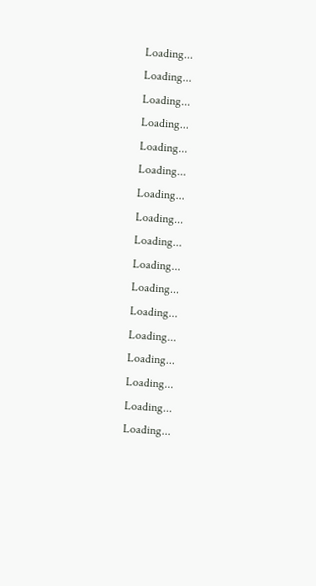Loading...
Loading...
Loading...
Loading...
Loading...
Loading...
Loading...
Loading...
Loading...
Loading...
Loading...
Loading...
Loading...
Loading...
Loading...
Loading...
Loading...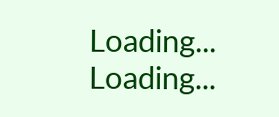Loading...
Loading...